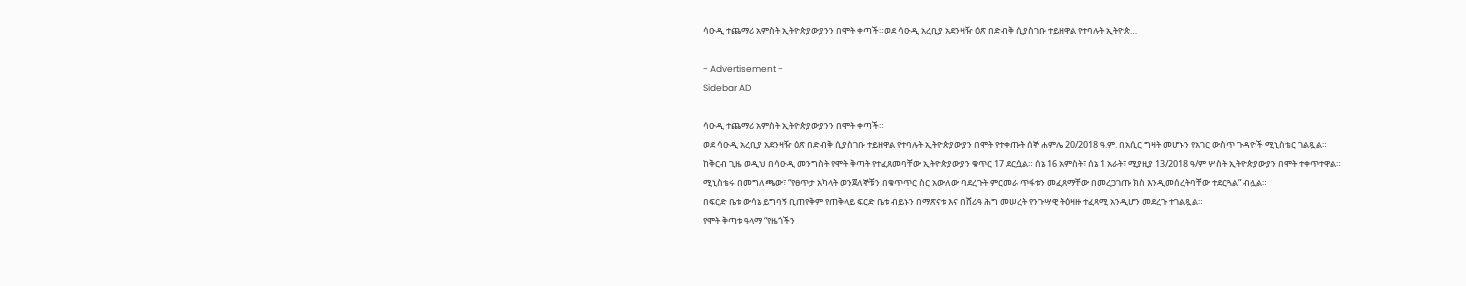ሳዑዲ ተጨማሪ አምስት ኢትዮጵያውያንን በሞት ቀጣች።ወደ ሳዑዲ አረቢያ አደንዛዥ ዕጽ በድብቅ ሲያስገቡ ተይዘዋል የተባሉት ኢትዮጵ…

- Advertisement -
Sidebar AD

ሳዑዲ ተጨማሪ አምስት ኢትዮጵያውያንን በሞት ቀጣች።
ወደ ሳዑዲ አረቢያ አደንዛዥ ዕጽ በድብቅ ሲያስገቡ ተይዘዋል የተባሉት ኢትዮጵያውያን በሞት የተቀጡት ሰኞ ሐምሌ 20/2018 ዓ.ም. በአሲር ግዛት መሆኑን የአገር ውስጥ ጉዳዮች ሚኒስቴር ገልጿል።
ከቅርብ ጊዜ ወዲህ በሳዑዲ መንግስት የሞት ቅጣት የተፈጸመባቸው ኢትዮጵያውያን ቁጥር 17 ደርሷል። ሰኔ 16 አምስት፣ ሰኔ 1 አራት፣ ሚያዚያ 13/2018 ዓ/ም ሦስት ኢትዮጵያውያን በሞት ተቀጥተዋል።
ሚኒስቴሩ በመግለጫው፣ “የፀጥታ አካላት ወንጀለኞቹን በቁጥጥር ስር አውለው ባደረጉት ምርመራ ጥፋቱን መፈጸማቸው በመረጋገጡ ክስ እንዲመሰረትባቸው ተደርጓል” ብሏል።
በፍርድ ቤቱ ውሳኔ ይግባኝ ቢጠየቅም የጠቅላይ ፍርድ ቤቱ ብይኑን በማጽናቱ እና በሸሪዓ ሕግ መሠረት የንጉሣዊ ትዕዛዙ ተፈጻሚ አንዲሆን መደረጉ ተገልጿል።
የሞት ቅጣቱ ዓላማ “የዜጎችን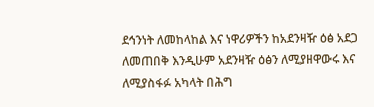ደኅንነት ለመከላከል እና ነዋሪዎችን ከአደንዛዥ ዕፅ አደጋ ለመጠበቅ እንዲሁም አደንዛዥ ዕፅን ለሚያዘዋውሩ እና ለሚያስፋፉ አካላት በሕግ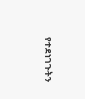የተደነገጉትን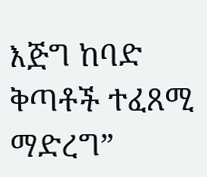እጅግ ከባድ ቅጣቶች ተፈጸሚ ማድረግ”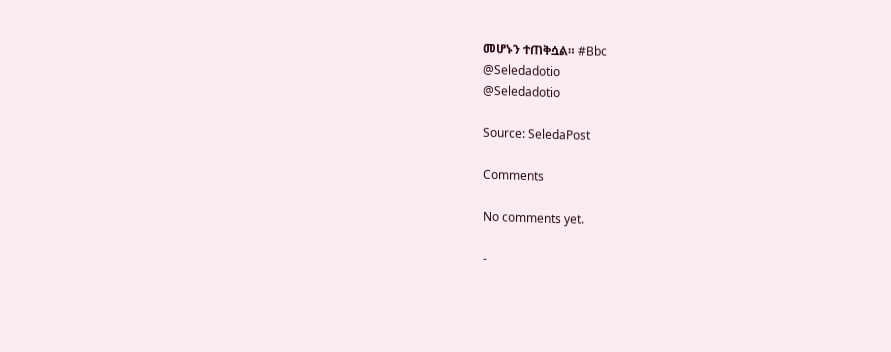መሆኑን ተጠቅሷል። #Bbc
@Seledadotio
@Seledadotio

Source: SeledaPost

Comments

No comments yet.

-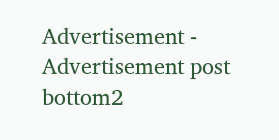Advertisement -
Advertisement post bottom2